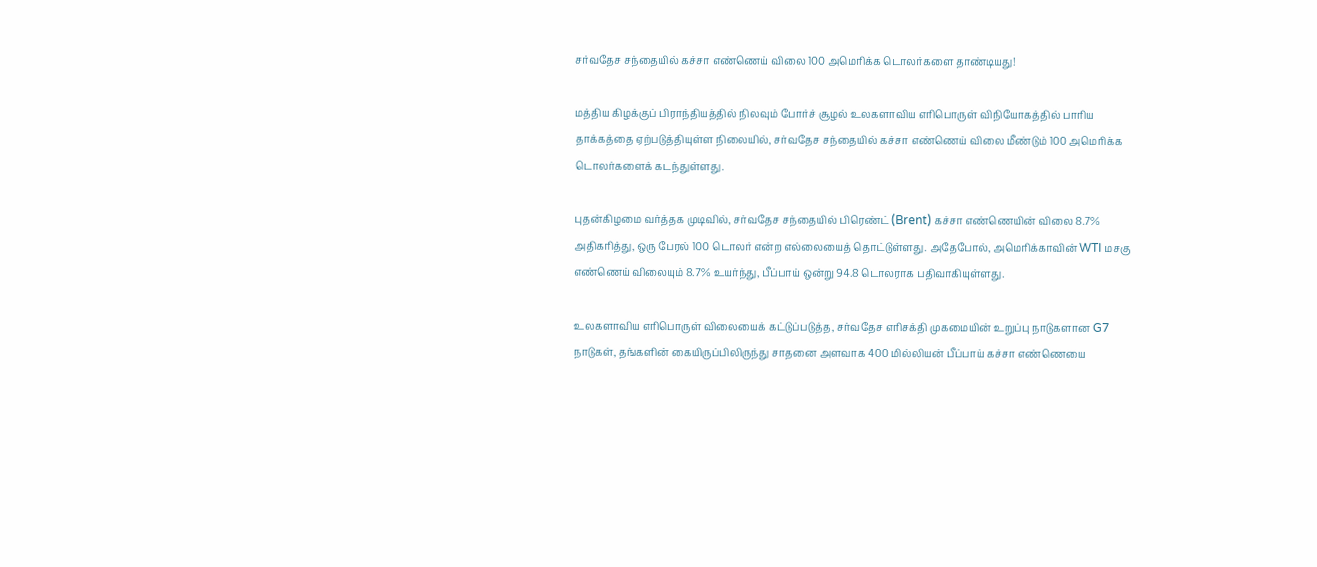சர்வதேச சந்தையில் கச்சா எண்ணெய் விலை 100 அமெரிக்க டொலர்களை தாண்டியது!

மத்திய கிழக்குப் பிராந்தியத்தில் நிலவும் போர்ச் சூழல் உலகளாவிய எரிபொருள் விநியோகத்தில் பாரிய தாக்கத்தை ஏற்படுத்தியுள்ள நிலையில், சர்வதேச சந்தையில் கச்சா எண்ணெய் விலை மீண்டும் 100 அமெரிக்க டொலர்களைக் கடந்துள்ளது.

புதன்கிழமை வர்த்தக முடிவில், சர்வதேச சந்தையில் பிரெண்ட் (Brent) கச்சா எண்ணெயின் விலை 8.7% அதிகரித்து, ஒரு பேரல் 100 டொலர் என்ற எல்லையைத் தொட்டுள்ளது. அதேபோல், அமெரிக்காவின் WTI மசகு எண்ணெய் விலையும் 8.7% உயர்ந்து, பீப்பாய் ஒன்று 94.8 டொலராக பதிவாகியுள்ளது.

உலகளாவிய எரிபொருள் விலையைக் கட்டுப்படுத்த, சர்வதேச எரிசக்தி முகமையின் உறுப்பு நாடுகளான G7 நாடுகள், தங்களின் கையிருப்பிலிருந்து சாதனை அளவாக 400 மில்லியன் பீப்பாய் கச்சா எண்ணெயை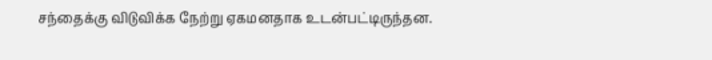சந்தைக்கு விடுவிக்க நேற்று ஏகமனதாக உடன்பட்டிருந்தன.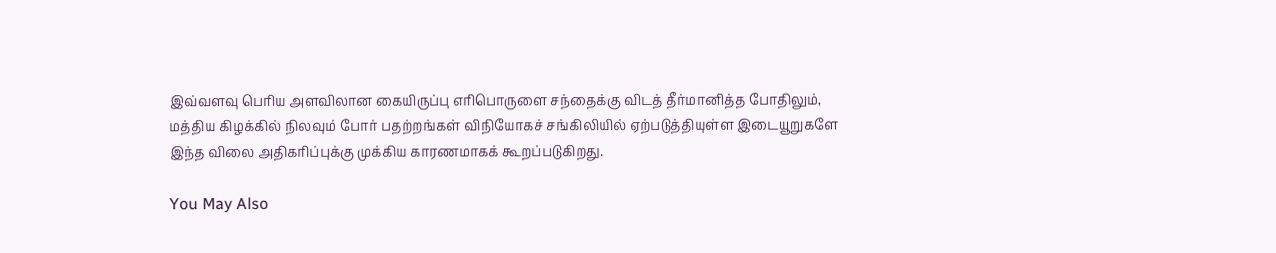இவ்வளவு பெரிய அளவிலான கையிருப்பு எரிபொருளை சந்தைக்கு விடத் தீர்மானித்த போதிலும், மத்திய கிழக்கில் நிலவும் போர் பதற்றங்கள் விநியோகச் சங்கிலியில் ஏற்படுத்தியுள்ள இடையூறுகளே இந்த விலை அதிகரிப்புக்கு முக்கிய காரணமாகக் கூறப்படுகிறது.

You May Also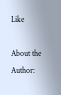Like

About the Author: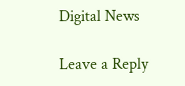Digital News

Leave a Reply